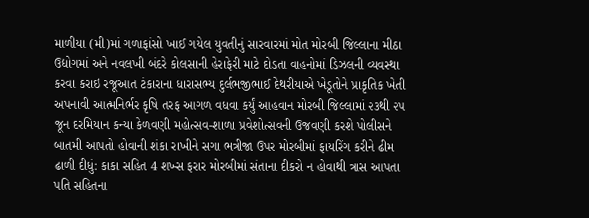માળીયા (મી)માં ગળાફાંસો ખાઈ ગયેલ યુવતીનું સારવારમાં મોત મોરબી જિલ્લાના મીઠા ઉદ્યોગમાં અને નવલખી બંદરે કોલસાની હેરાફેરી માટે દોડતા વાહનોમાં ડિઝલની વ્યવસ્થા કરવા કરાઇ રજૂઆત ટંકારાના ધારાસભ્ય દુર્લભજીભાઈ દેથરીયાએ ખેડૂતોને પ્રાકૃતિક ખેતી અપનાવી આત્મનિર્ભર કૃષિ તરફ આગળ વધવા કર્યું આહવાન મોરબી જિલ્લામાં ૨૩થી ૨૫ જૂન દરમિયાન કન્યા કેળવણી મહોત્સવ-શાળા પ્રવેશોત્સવની ઉજવણી કરશે પોલીસને બાતમી આપતો હોવાની શંકા રાખીને સગા ભત્રીજા ઉપર મોરબીમાં ફાયરિંગ કરીને ઢીમ ઢાળી દીધું: કાકા સહિત 4 શખ્સ ફરાર મોરબીમાં સંતાના દીકરો ન હોવાથી ત્રાસ આપતા પતિ સહિતના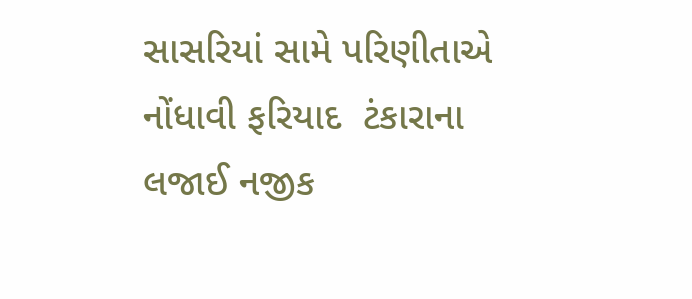સાસરિયાં સામે પરિણીતાએ નોંધાવી ફરિયાદ  ટંકારાના લજાઈ નજીક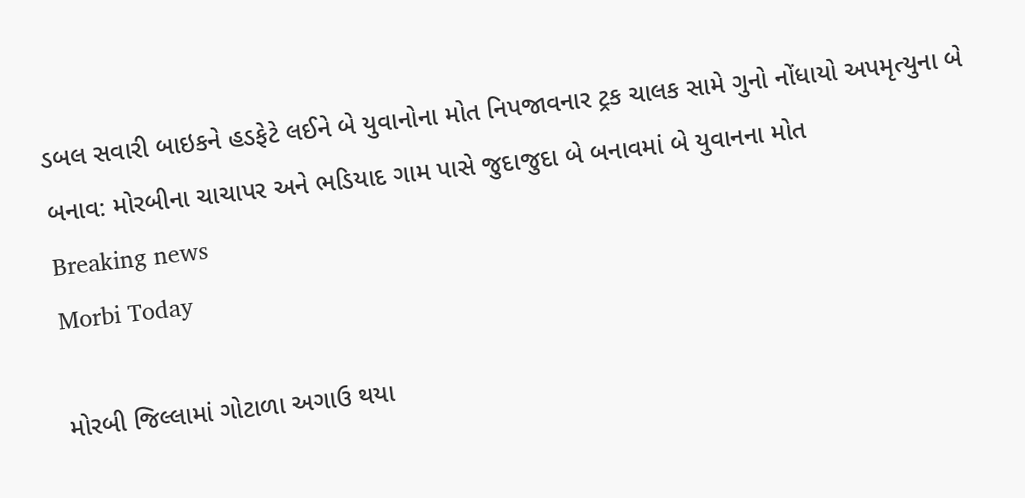ડબલ સવારી બાઇકને હડફેટે લઈને બે યુવાનોના મોત નિપજાવનાર ટ્રક ચાલક સામે ગુનો નોંધાયો અપમૃત્યુના બે બનાવ: મોરબીના ચાચાપર અને ભડિયાદ ગામ પાસે જુદાજુદા બે બનાવમાં બે યુવાનના મોત
Breaking news
Morbi Today

મોરબી જિલ્લામાં ગોટાળા અગાઉ થયા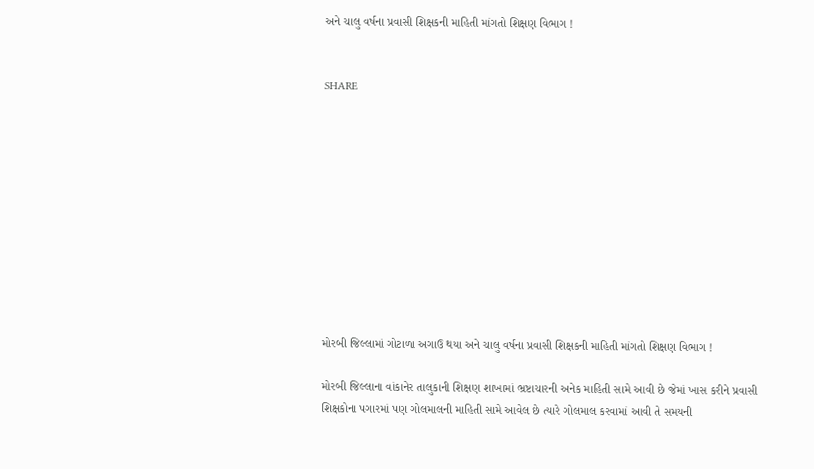અને ચાલુ વર્ષના પ્રવાસી શિક્ષકની માહિતી માંગતો શિક્ષણ વિભાગ !


SHARE











મોરબી જિલ્લામાં ગોટાળા અગાઉ થયા અને ચાલુ વર્ષના પ્રવાસી શિક્ષકની માહિતી માંગતો શિક્ષણ વિભાગ !

મોરબી જિલ્લાના વાંકાનેર તાલુકાની શિક્ષણ શાખામાં ભ્રષ્ટાચારની અનેક માહિતી સામે આવી છે જેમાં ખાસ કરીને પ્રવાસી શિક્ષકોના પગારમાં પણ ગોલમાલની માહિતી સામે આવેલ છે ત્યારે ગોલમાલ કરવામાં આવી તે સમયની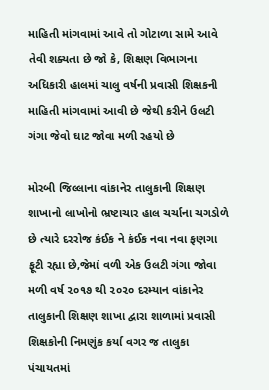માહિતી માંગવામાં આવે તો ગોટાળા સામે આવે તેવી શક્યતા છે જો કે, શિક્ષણ વિભાગના અધિકારી હાલમાં ચાલુ વર્ષની પ્રવાસી શિક્ષકની માહિતી માંગવામાં આવી છે જેથી કરીને ઉલટી ગંગા જેવો ઘાટ જોવા મળી રહયો છે

મોરબી જિલ્લાના વાંકાનેર તાલુકાની શિક્ષણ શાખાનો લાખોનો ભ્રષ્ટાચાર હાલ ચર્ચાના ચગડોળે છે ત્યારે દરરોજ કંઈક ને કંઈક નવા નવા ફણગા ફૂટી રહ્યા છે,જેમાં વળી એક ઉલટી ગંગા જોવા મળી વર્ષ ૨૦૧૭ થી ૨૦૨૦ દરમ્યાન વાંકાનેર તાલુકાની શિક્ષણ શાખા દ્વારા શાળામાં પ્રવાસી શિક્ષકોની નિમણુંક કર્યા વગર જ તાલુકા પંચાયતમાં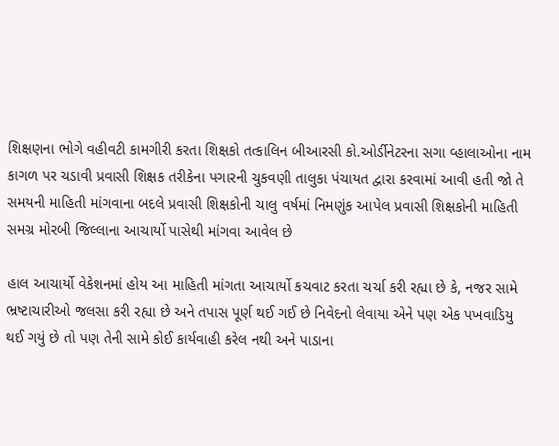શિક્ષણના ભોગે વહીવટી કામગીરી કરતા શિક્ષકો તત્કાલિન બીઆરસી કો.ઓર્ડીનેટરના સગા વ્હાલાઓના નામ કાગળ પર ચડાવી પ્રવાસી શિક્ષક તરીકેના પગારની ચુકવણી તાલુકા પંચાયત દ્વારા કરવામાં આવી હતી જો તે સમયની માહિતી માંગવાના બદલે પ્રવાસી શિક્ષકોની ચાલુ વર્ષમાં નિમણુંક આપેલ પ્રવાસી શિક્ષકોની માહિતી સમગ્ર મોરબી જિલ્લાના આચાર્યો પાસેથી માંગવા આવેલ છે

હાલ આચાર્યો વેકેશનમાં હોય આ માહિતી માંગતા આચાર્યો કચવાટ કરતા ચર્ચા કરી રહ્યા છે કે, નજર સામે ભ્રષ્ટાચારીઓ જલસા કરી રહ્યા છે અને તપાસ પૂર્ણ થઈ ગઈ છે નિવેદનો લેવાયા એને પણ એક પખવાડિયુ થઈ ગયું છે તો પણ તેની સામે કોઈ કાર્યવાહી કરેલ નથી અને પાડાના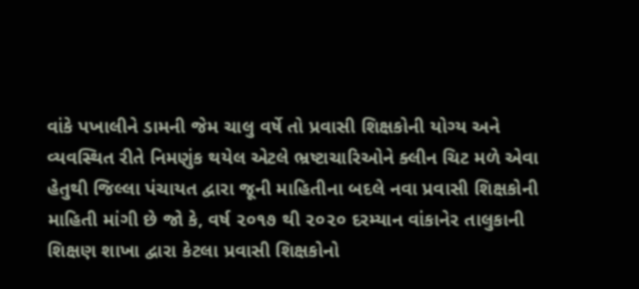વાંકે પખાલીને ડામની જેમ ચાલુ વર્ષે તો પ્રવાસી શિક્ષકોની યોગ્ય અને વ્યવસ્થિત રીતે નિમણુંક થયેલ એટલે ભ્રષ્ટાચારિઓને ક્લીન ચિટ મળે એવા હેતુથી જિલ્લા પંચાયત દ્વારા જૂની માહિતીના બદલે નવા પ્રવાસી શિક્ષકોની માહિતી માંગી છે જો કે, વર્ષ ૨૦૧૭ થી ૨૦૨૦ દરમ્યાન વાંકાનેર તાલુકાની શિક્ષણ શાખા દ્વારા કેટલા પ્રવાસી શિક્ષકોનો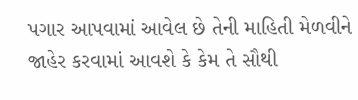પગાર આપવામાં આવેલ છે તેની માહિતી મેળવીને જાહેર કરવામાં આવશે કે કેમ તે સૌથી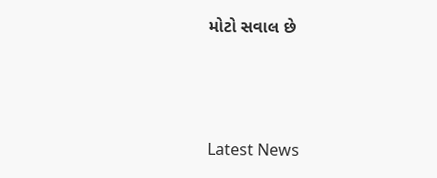મોટો સવાલ છે






Latest News